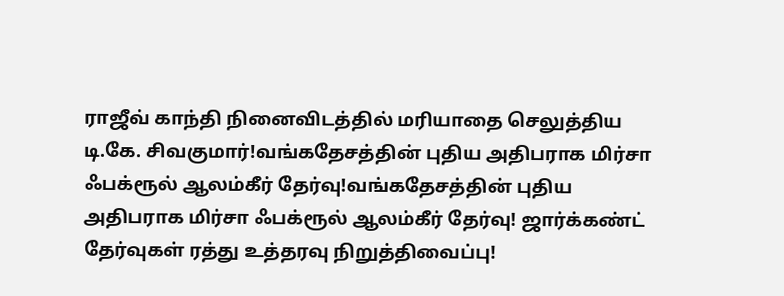ராஜீவ் காந்தி நினைவிடத்தில் மரியாதை செலுத்திய டி.கே. சிவகுமார்!வங்கதேசத்தின் புதிய அதிபராக மிர்சா ஃபக்ரூல் ஆலம்கீர் தேர்வு!வங்கதேசத்தின் புதிய அதிபராக மிர்சா ஃபக்ரூல் ஆலம்கீர் தேர்வு! ஜார்க்கண்ட் தேர்வுகள் ரத்து உத்தரவு நிறுத்திவைப்பு!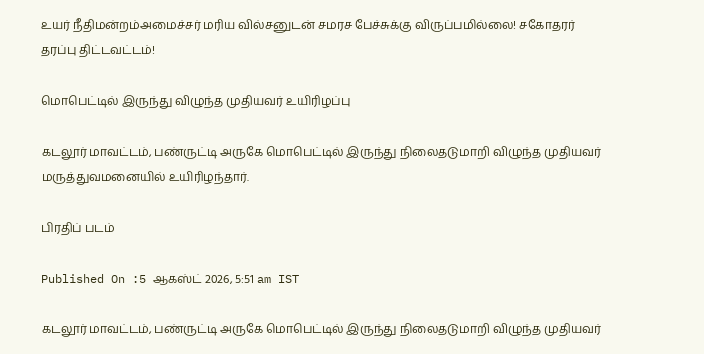உயர் நீதிமன்றம்அமைச்சர் மரிய வில்சனுடன் சமரச பேச்சுக்கு விருப்பமில்லை! சகோதரர் தரப்பு திட்டவட்டம்!

மொபெட்டில் இருந்து விழுந்த முதியவர் உயிரிழப்பு

கடலூர் மாவட்டம், பண்ருட்டி அருகே மொபெட்டில் இருந்து நிலைதடுமாறி விழுந்த முதியவர் மருத்துவமனையில் உயிரிழந்தார்.

பிரதிப் படம்

Published On :5 ஆகஸ்ட் 2026, 5:51 am IST

கடலூர் மாவட்டம், பண்ருட்டி அருகே மொபெட்டில் இருந்து நிலைதடுமாறி விழுந்த முதியவர்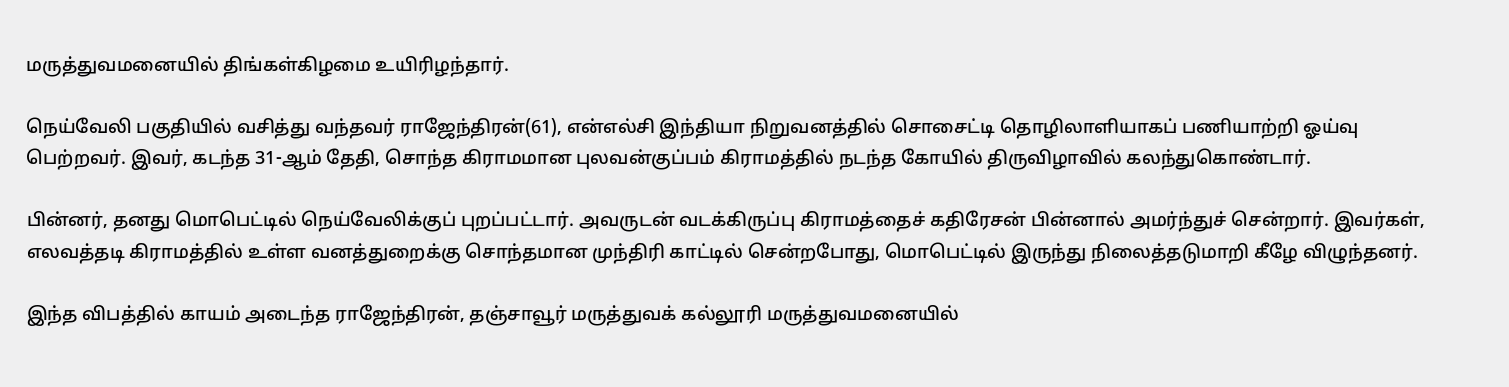மருத்துவமனையில் திங்கள்கிழமை உயிரிழந்தார்.

நெய்வேலி பகுதியில் வசித்து வந்தவர் ராஜேந்திரன்(61), என்எல்சி இந்தியா நிறுவனத்தில் சொசைட்டி தொழிலாளியாகப் பணியாற்றி ஓய்வு பெற்றவர். இவர், கடந்த 31-ஆம் தேதி, சொந்த கிராமமான புலவன்குப்பம் கிராமத்தில் நடந்த கோயில் திருவிழாவில் கலந்துகொண்டார்.

பின்னர், தனது மொபெட்டில் நெய்வேலிக்குப் புறப்பட்டார். அவருடன் வடக்கிருப்பு கிராமத்தைச் கதிரேசன் பின்னால் அமர்ந்துச் சென்றார். இவர்கள், எலவத்தடி கிராமத்தில் உள்ள வனத்துறைக்கு சொந்தமான முந்திரி காட்டில் சென்றபோது, மொபெட்டில் இருந்து நிலைத்தடுமாறி கீழே விழுந்தனர்.

இந்த விபத்தில் காயம் அடைந்த ராஜேந்திரன், தஞ்சாவூர் மருத்துவக் கல்லூரி மருத்துவமனையில்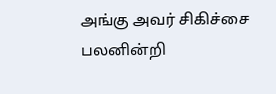அங்கு அவர் சிகிச்சை பலனின்றி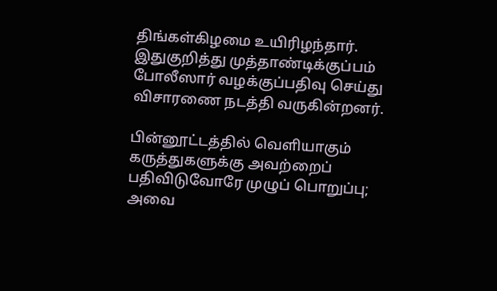திங்கள்கிழமை உயிரிழந்தார். இதுகுறித்து முத்தாண்டிக்குப்பம் போலீஸார் வழக்குப்பதிவு செய்து விசாரணை நடத்தி வருகின்றனர்.

பின்னூட்டத்தில் வெளியாகும் கருத்துகளுக்கு அவற்றைப் பதிவிடுவோரே முழுப் பொறுப்பு; அவை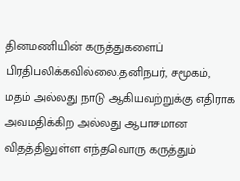தினமணியின் கருத்துகளைப் பிரதிபலிக்கவில்லை.தனிநபர், சமூகம், மதம் அல்லது நாடு ஆகியவற்றுக்கு எதிராக அவமதிக்கிற அல்லது ஆபாசமான விதத்திலுள்ள எந்தவொரு கருத்தும்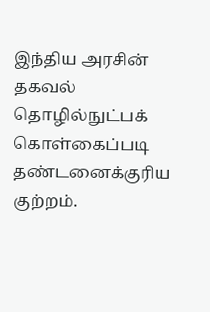இந்திய அரசின் தகவல் தொழில்நுட்பக் கொள்கைப்படி தண்டனைக்குரிய குற்றம்.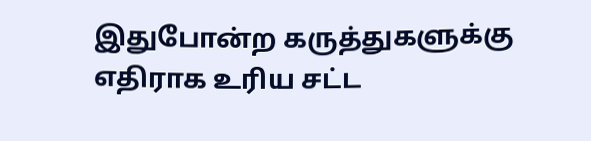இதுபோன்ற கருத்துகளுக்கு எதிராக உரிய சட்ட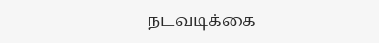நடவடிக்கை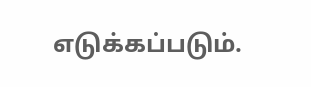எடுக்கப்படும்.